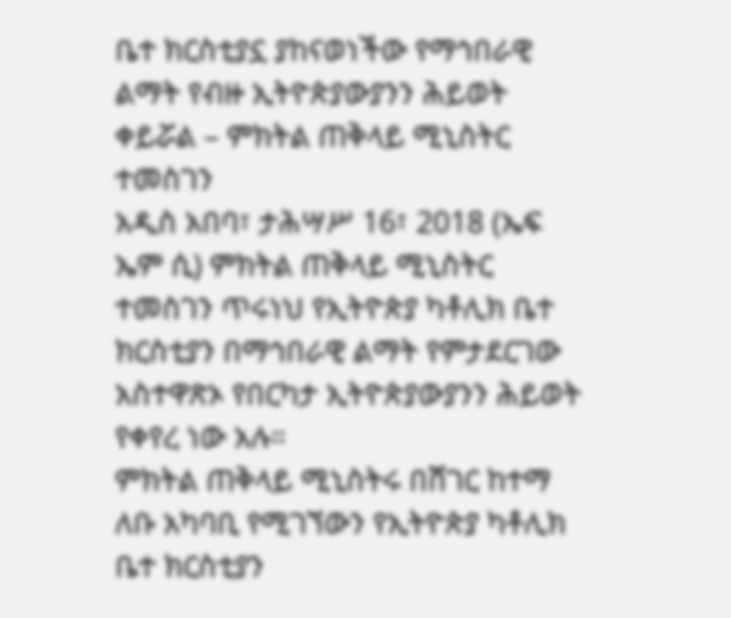ቤተ ክርስቲያኗ ያከናወነችው የማኅበራዊ ልማት የብዙ ኢትዮጵያውያንን ሕይወት ቀይሯል – ምክትል ጠቅላይ ሚኒስትር ተመስገን
አዲስ አበባ፣ ታሕሣሥ 16፣ 2018 (ኤፍ ኤም ሲ) ምክትል ጠቅላይ ሚኒስትር ተመስገን ጥሩነህ የኢትዮጵያ ካቶሊክ ቤተ ክርስቲያን በማኅበራዊ ልማት የምታደርገው አስተዋጽኦ የበርካታ ኢትዮጵያውያንን ሕይወት የቀየረ ነው አሉ።
ምክትል ጠቅላይ ሚኒስትሩ በሸገር ከተማ ለቡ አካባቢ የሚገኘውን የኢትዮጵያ ካቶሊክ ቤተ ክርስቲያን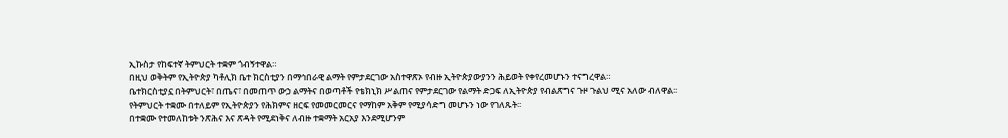ኢኩስታ የከፍተኛ ትምህርት ተቋም ጎብኝተዋል።
በዚህ ወቅትም የኢትዮጵያ ካቶሊክ ቤተ ክርስቲያን በማኅበራዊ ልማት የምታደርገው አስተዋጽኦ የብዙ ኢትዮጵያውያንን ሕይወት የቀየረመሆኑን ተናግረዋል።
ቤተክርስቲያኗ በትምህርት፣ በጤና፣ በመጠጥ ውኃ ልማትና በወጣቶች የቴክኒክ ሥልጠና የምታደርገው የልማት ድጋፍ ለኢትዮጵያ የብልጽግና ጉዞ ጉልህ ሚና አለው ብለዋል፡፡
የትምህርት ተቋሙ በተለይም የኢትዮጵያን የሕክምና ዘርፍ የመመርመርና የማከም አቅም የሚያሳድግ መሆኑን ነው የገለጹት፡፡
በተቋሙ የተመለከቱት ንጽሕና እና ጽዳት የሚደነቅና ለብዙ ተቋማት አርአያ እንደሚሆንም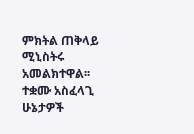ምክትል ጠቅላይ ሚኒስትሩ አመልክተዋል፡፡
ተቋሙ አስፈላጊ ሁኔታዎች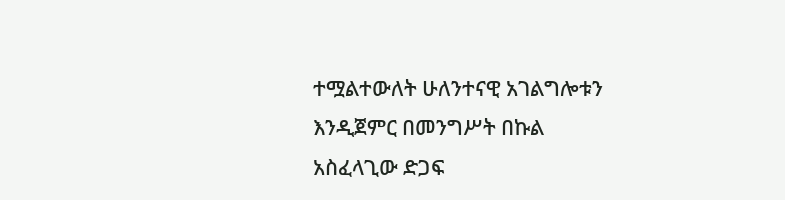ተሟልተውለት ሁለንተናዊ አገልግሎቱን እንዲጀምር በመንግሥት በኩል አስፈላጊው ድጋፍ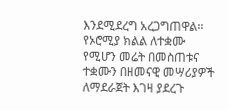እንደሚደረግ አረጋግጠዋል፡፡
የኦሮሚያ ክልል ለተቋሙ የሚሆን መሬት በመስጠቱና ተቋሙን በዘመናዊ መሣሪያዎች ለማደራጀት እገዛ ያደረጉ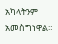አካላትንም አመስግነዋል።